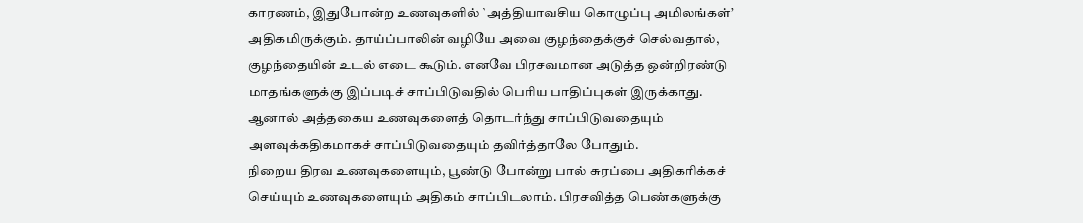காரணம், இதுபோன்ற உணவுகளில் `அத்தியாவசிய கொழுப்பு அமிலங்கள்’ அதிகமிருக்கும். தாய்ப்பாலின் வழியே அவை குழந்தைக்குச் செல்வதால், குழந்தையின் உடல் எடை கூடும். எனவே பிரசவமான அடுத்த ஒன்றிரண்டு மாதங்களுக்கு இப்படிச் சாப்பிடுவதில் பெரிய பாதிப்புகள் இருக்காது. ஆனால் அத்தகைய உணவுகளைத் தொடர்ந்து சாப்பிடுவதையும் அளவுக்கதிகமாகச் சாப்பிடுவதையும் தவிர்த்தாலே போதும்.
நிறைய திரவ உணவுகளையும், பூண்டு போன்று பால் சுரப்பை அதிகரிக்கச் செய்யும் உணவுகளையும் அதிகம் சாப்பிடலாம். பிரசவித்த பெண்களுக்கு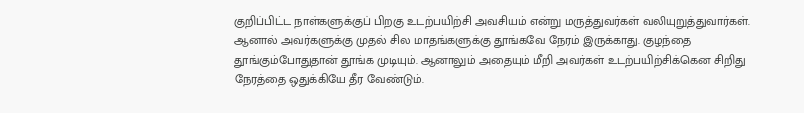குறிப்பிட்ட நாள்களுக்குப் பிறகு உடற்பயிற்சி அவசியம் என்று மருத்துவர்கள் வலியுறுத்துவார்கள். ஆனால் அவர்களுக்கு முதல் சில மாதங்களுக்கு தூங்கவே நேரம் இருக்காது. குழந்தை தூங்கும்போதுதான் தூங்க முடியும். ஆனாலும் அதையும் மீறி அவர்கள் உடற்பயிற்சிக்கென சிறிது நேரத்தை ஒதுக்கியே தீர வேண்டும்.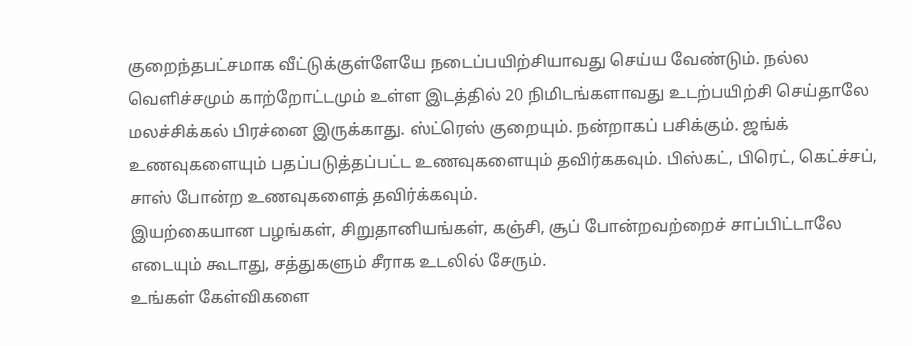குறைந்தபட்சமாக வீட்டுக்குள்ளேயே நடைப்பயிற்சியாவது செய்ய வேண்டும். நல்ல வெளிச்சமும் காற்றோட்டமும் உள்ள இடத்தில் 20 நிமிடங்களாவது உடற்பயிற்சி செய்தாலே மலச்சிக்கல் பிரச்னை இருக்காது. ஸ்ட்ரெஸ் குறையும். நன்றாகப் பசிக்கும். ஜங்க் உணவுகளையும் பதப்படுத்தப்பட்ட உணவுகளையும் தவிர்ககவும். பிஸ்கட், பிரெட், கெட்ச்சப், சாஸ் போன்ற உணவுகளைத் தவிர்க்கவும்.
இயற்கையான பழங்கள், சிறுதானியங்கள், கஞ்சி, சூப் போன்றவற்றைச் சாப்பிட்டாலே எடையும் கூடாது, சத்துகளும் சீராக உடலில் சேரும்.
உங்கள் கேள்விகளை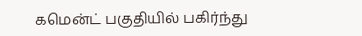கமென்ட் பகுதியில் பகிர்ந்து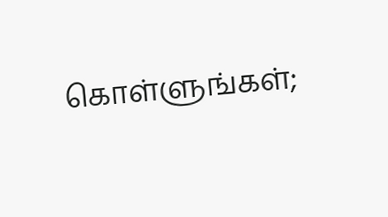கொள்ளுங்கள்;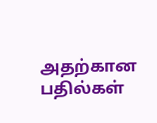அதற்கான பதில்கள்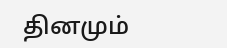தினமும்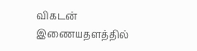விகடன் இணையதளத்தில்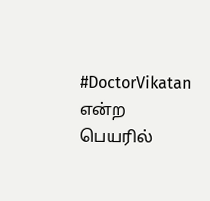#DoctorVikatan என்ற பெயரில்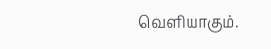வெளியாகும்.